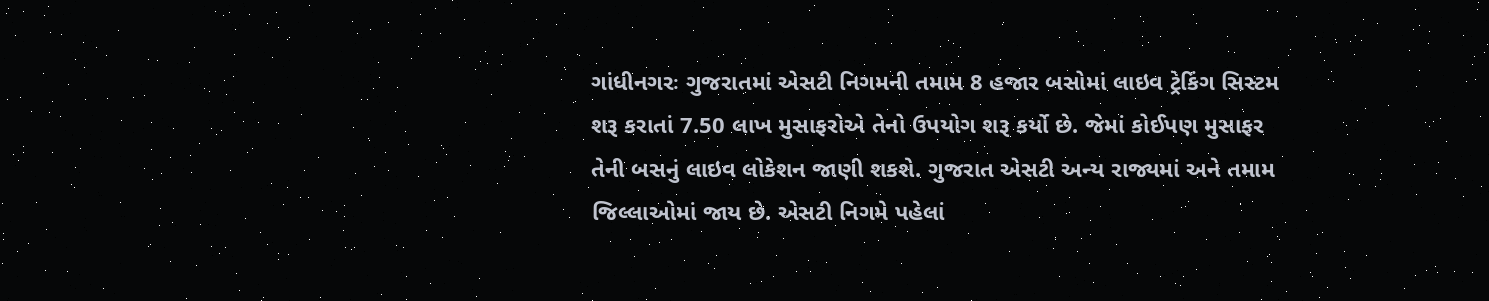ગાંધીનગરઃ ગુજરાતમાં એસટી નિગમની તમામ 8 હજાર બસોમાં લાઇવ ટ્રેકિંગ સિસ્ટમ શરૂ કરાતાં 7.50 લાખ મુસાફરોએ તેનો ઉપયોગ શરૂ કર્યો છે. જેમાં કોઈપણ મુસાફર તેની બસનું લાઇવ લોકેશન જાણી શકશે. ગુજરાત એસટી અન્ય રાજ્યમાં અને તમામ જિલ્લાઓમાં જાય છે. એસટી નિગમે પહેલાં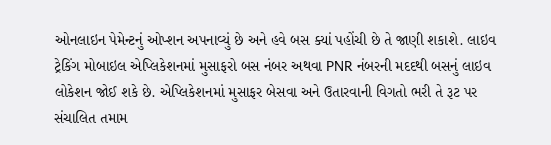ઓનલાઇન પેમેન્ટનું ઓપ્શન અપનાવ્યું છે અને હવે બસ ક્યાં પહોંચી છે તે જાણી શકાશે. લાઇવ ટ્રેકિંગ મોબાઇલ એપ્લિકેશનમાં મુસાફરો બસ નંબર અથવા PNR નંબરની મદદથી બસનું લાઇવ લોકેશન જોઈ શકે છે. એપ્લિકેશનમાં મુસાફર બેસવા અને ઉતારવાની વિગતો ભરી તે રૂટ પર સંચાલિત તમામ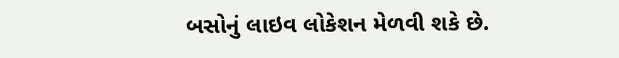બસોનું લાઇવ લોકેશન મેળવી શકે છે.